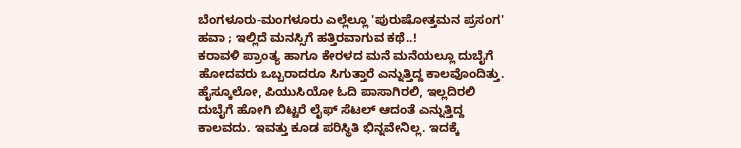ಬೆಂಗಳೂರು-ಮಂಗಳೂರು ಎಲ್ಲೆಲ್ಲೂ 'ಪುರುಷೋತ್ತಮನ ಪ್ರಸಂಗ' ಹವಾ ; ಇಲ್ಲಿದೆ ಮನಸ್ಸಿಗೆ ಹತ್ತಿರವಾಗುವ ಕಥೆ..!
ಕರಾವಳಿ ಪ್ರಾಂತ್ಯ ಹಾಗೂ ಕೇರಳದ ಮನೆ ಮನೆಯಲ್ಲೂ ದುಬೈಗೆ ಹೋದವರು ಒಬ್ಬರಾದರೂ ಸಿಗುತ್ತಾರೆ ಎನ್ನುತ್ತಿದ್ದ ಕಾಲವೊಂದಿತ್ತು. ಹೈಸ್ಕೂಲೋ, ಪಿಯುಸಿಯೋ ಓದಿ ಪಾಸಾಗಿರಲಿ, ಇಲ್ಲದಿರಲಿ ದುಬೈಗೆ ಹೋಗಿ ಬಿಟ್ಟರೆ ಲೈಫ್ ಸೆಟಲ್ ಆದಂತೆ ಎನ್ನುತ್ತಿದ್ದ ಕಾಲವದು. ಇವತ್ತು ಕೂಡ ಪರಿಸ್ಥಿತಿ ಭಿನ್ನವೇನಿಲ್ಲ. ಇದಕ್ಕೆ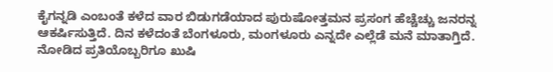ಕೈಗನ್ನಡಿ ಎಂಬಂತೆ ಕಳೆದ ವಾರ ಬಿಡುಗಡೆಯಾದ ಪುರುಷೋತ್ತಮನ ಪ್ರಸಂಗ ಹೆಚ್ಚೆಚ್ಚು ಜನರನ್ನ ಆಕರ್ಷಿಸುತ್ತಿದೆ. ದಿನ ಕಳೆದಂತೆ ಬೆಂಗಳೂರು, ಮಂಗಳೂರು ಎನ್ನದೇ ಎಲ್ಲೆಡೆ ಮನೆ ಮಾತಾಗ್ತಿದೆ. ನೋಡಿದ ಪ್ರತಿಯೊಬ್ಬರಿಗೂ ಖುಷಿ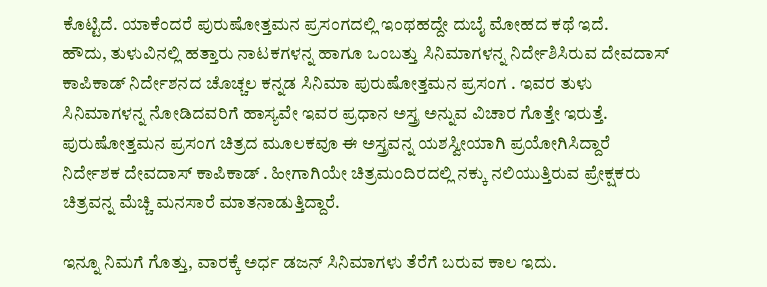ಕೊಟ್ಟಿದೆ. ಯಾಕೆಂದರೆ ಪುರುಷೋತ್ತಮನ ಪ್ರಸಂಗದಲ್ಲಿ ಇಂಥಹದ್ದೇ ದುಬೈ ಮೋಹದ ಕಥೆ ಇದೆ.
ಹೌದು, ತುಳುವಿನಲ್ಲಿ ಹತ್ತಾರು ನಾಟಕಗಳನ್ನ ಹಾಗೂ ಒಂಬತ್ತು ಸಿನಿಮಾಗಳನ್ನ ನಿರ್ದೇಶಿಸಿರುವ ದೇವದಾಸ್ ಕಾಪಿಕಾಡ್ ನಿರ್ದೇಶನದ ಚೊಚ್ಚಲ ಕನ್ನಡ ಸಿನಿಮಾ ಪುರುಷೋತ್ತಮನ ಪ್ರಸಂಗ . ಇವರ ತುಳು ಸಿನಿಮಾಗಳನ್ನ ನೋಡಿದವರಿಗೆ ಹಾಸ್ಯವೇ ಇವರ ಪ್ರಧಾನ ಅಸ್ತ್ರ ಅನ್ನುವ ವಿಚಾರ ಗೊತ್ತೇ ಇರುತ್ತೆ. ಪುರುಷೋತ್ತಮನ ಪ್ರಸಂಗ ಚಿತ್ರದ ಮೂಲಕವೂ ಈ ಅಸ್ತ್ರವನ್ನ ಯಶಸ್ವೀಯಾಗಿ ಪ್ರಯೋಗಿಸಿದ್ದಾರೆ ನಿರ್ದೇಶಕ ದೇವದಾಸ್ ಕಾಪಿಕಾಡ್ . ಹೀಗಾಗಿಯೇ ಚಿತ್ರಮಂದಿರದಲ್ಲಿ ನಕ್ಕು ನಲಿಯುತ್ತಿರುವ ಪ್ರೇಕ್ಷಕರು ಚಿತ್ರವನ್ನ ಮೆಚ್ಚಿ ಮನಸಾರೆ ಮಾತನಾಡುತ್ತಿದ್ದಾರೆ.

ಇನ್ನೂ ನಿಮಗೆ ಗೊತ್ತು, ವಾರಕ್ಕೆ ಅರ್ಧ ಡಜನ್ ಸಿನಿಮಾಗಳು ತೆರೆಗೆ ಬರುವ ಕಾಲ ಇದು.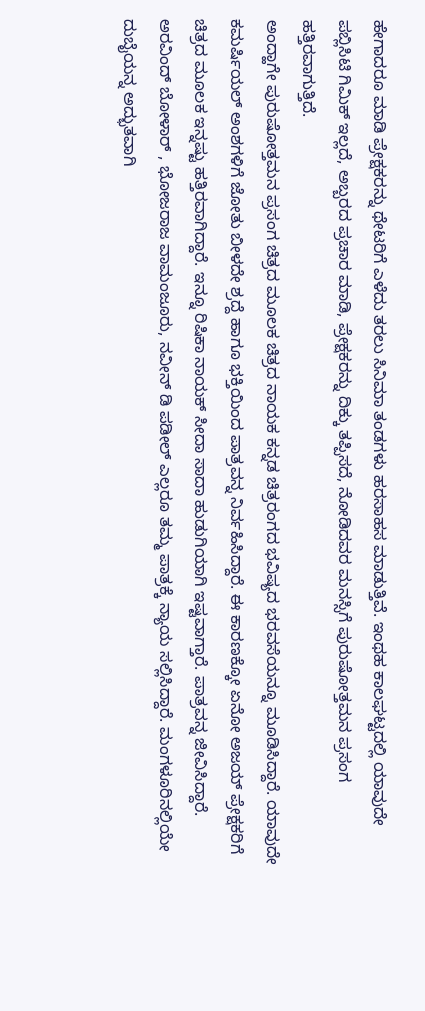ಹೇಗಾದರೂ ಮಾಡಿ ಪ್ರೇಕ್ಷಕರನ್ನು ಥೇಟರಿಗೆ ಎಳೆದು ತರಲು ಸಿನಿಮಾ ತಂಡಗಳು ಹರಸಾಹಸ ಮಾಡುತ್ತಿವೆ. ಇಂಥಹ ಕಾಲಘಟ್ಟದಲ್ಲಿ ಯಾವುದೇ ಪಬ್ಲಿಸಿಟಿ ಗಿಮಿಕ್ ಇಲ್ಲದೆ, ಅಬ್ಬರದ ಪ್ರಚಾರ ಮಾಡಿ, ಪ್ರೇಕ್ಷಕರನ್ನು ದಿಕ್ಕು ತಪ್ಪಿಸದೆ, ನೋಡಿದವರ ಮನಸ್ಸಿಗೆ ಪುರುಷೋತ್ತಮನ ಪ್ರಸಂಗ ಹತ್ತಿರವಾಗುತ್ತಿದೆ.
ಅಂದ್ಹಾಗೇ ಪುರುಷೋತ್ತಮನ ಪ್ರಸಂಗ ಚಿತ್ರದ ಮೂಲಕ ಚಿತ್ರದ ನಾಯಕ ಕನ್ನಡ ಚಿತ್ರರಂಗದ ಭವಿಷ್ಯದ ಭರವಸೆಯನ್ನೂ ಮೂಡಿಸಿದ್ದಾರೆ. ಯಾವುದೇ ಕಮರ್ಷಿಯಲ್ ಅಂಶಗಳಿಗೆ ಜೋತು ಬೀಳದೇ ಶ್ರದ್ದೆ ಹಾಗೂ ಭಕ್ತಿಯಿಂದ ಪಾತ್ರವನ್ನ ನಿರ್ವಹಿಸಿದ್ದಾರೆ. ಈ ಕಾರಣಕ್ಕೋ ಏನೋ ಅಜಯ್ ಪ್ರೇಕ್ಷಕರಿಗೆ ಚಿತ್ರದ ಮೂಲಕ ಇನ್ನಷ್ಟು ಹತ್ತಿರವಾಗಿದ್ದಾರೆ. ಇನ್ನೂ ರಿಷಿಕಾ ನಾಯಕ್ ಸೀದಾ ಸಾದಾ ಹುಡುಗಿಯಾಗಿ ಇಷ್ಟವಾಗ್ತಾರೆ. ಪಾತ್ರವನ್ನ ಜೀವಿಸಿದ್ದಾರೆ. ಅರವಿಂದ್ ಬೋಳಾರ್ , ಭೋಜರಾಜ ವಾಮಂಜೂರು, ನವೀನ್ ಡಿ ಪಡೀಲ್ ಎಲ್ಲರೂ ತಮ್ಮ ಪಾತ್ರಕ್ಕೆ ನ್ಯಾಯ ಸಲ್ಲಿಸಿದ್ದಾರೆ. ಮಂಗಳೂರಿನಲ್ಲಿಯೇ ದುಬೈಯನ್ನ ಅದ್ಭುತವಾಗಿ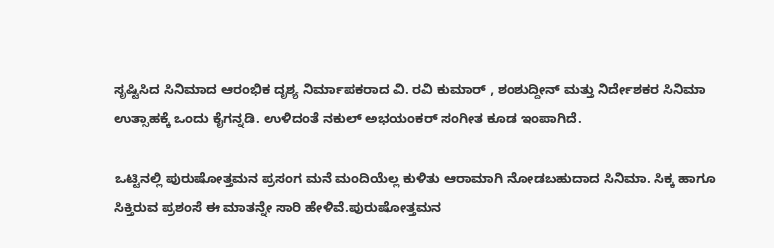ಸೃಷ್ಟಿಸಿದ ಸಿನಿಮಾದ ಆರಂಭಿಕ ದೃಶ್ಯ ನಿರ್ಮಾಪಕರಾದ ವಿ. ರವಿ ಕುಮಾರ್ , ಶಂಶುದ್ದೀನ್ ಮತ್ತು ನಿರ್ದೇಶಕರ ಸಿನಿಮಾ ಉತ್ಸಾಹಕ್ಕೆ ಒಂದು ಕೈಗನ್ನಡಿ. ಉಳಿದಂತೆ ನಕುಲ್ ಅಭಯಂಕರ್ ಸಂಗೀತ ಕೂಡ ಇಂಪಾಗಿದೆ.

ಒಟ್ಟಿನಲ್ಲಿ ಪುರುಷೋತ್ತಮನ ಪ್ರಸಂಗ ಮನೆ ಮಂದಿಯೆಲ್ಲ ಕುಳಿತು ಆರಾಮಾಗಿ ನೋಡಬಹುದಾದ ಸಿನಿಮಾ. ಸಿಕ್ಕ ಹಾಗೂ ಸಿಕ್ತಿರುವ ಪ್ರಶಂಸೆ ಈ ಮಾತನ್ನೇ ಸಾರಿ ಹೇಳಿವೆ.ಪುರುಷೋತ್ತಮನ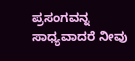ಪ್ರಸಂಗವನ್ನ ಸಾಧ್ಯವಾದರೆ ನೀವು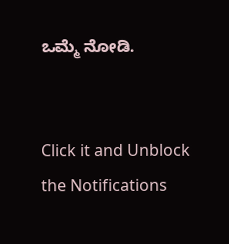ಒಮ್ಮೆ ನೋಡಿ.


Click it and Unblock the Notifications